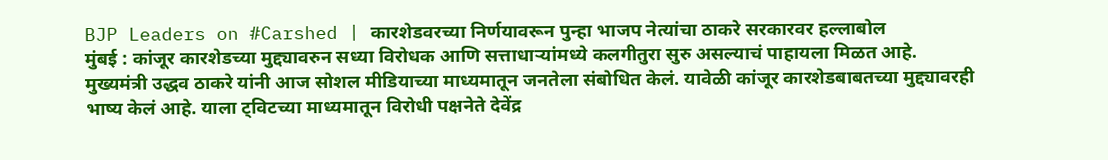BJP Leaders on #Carshed | कारशेडवरच्या निर्णयावरून पुन्हा भाजप नेत्यांचा ठाकरे सरकारवर हल्लाबोल
मुंबई : कांजूर कारशेडच्या मुद्द्यावरुन सध्या विरोधक आणि सत्ताधाऱ्यांमध्ये कलगीतुरा सुरु असल्याचं पाहायला मिळत आहे. मुख्यमंत्री उद्धव ठाकरे यांनी आज सोशल मीडियाच्या माध्यमातून जनतेला संबोधित केलं. यावेळी कांजूर कारशेडबाबतच्या मुद्द्यावरही भाष्य केलं आहे. याला ट्विटच्या माध्यमातून विरोधी पक्षनेते देवेंद्र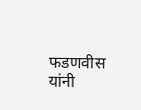फडणवीस यांनी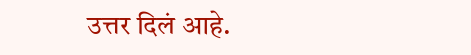उत्तर दिलं आहे.